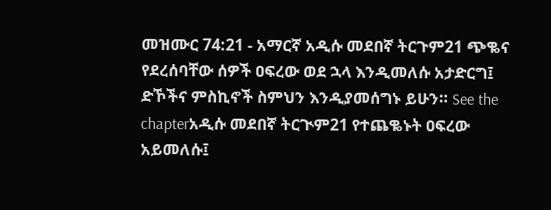መዝሙር 74:21 - አማርኛ አዲሱ መደበኛ ትርጉም21 ጭቈና የደረሰባቸው ሰዎች ዐፍረው ወደ ኋላ እንዲመለሱ አታድርግ፤ ድኾችና ምስኪኖች ስምህን እንዲያመሰግኑ ይሁን። See the chapterአዲሱ መደበኛ ትርጒም21 የተጨቈኑት ዐፍረው አይመለሱ፤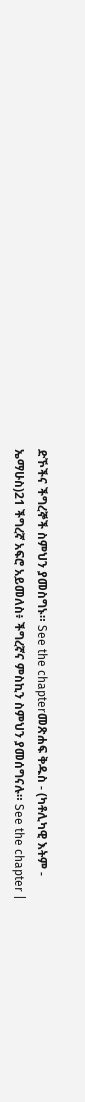ድኾችና ችግረኞች ስምህን ያመስግኑ። See the chapterመጽሐፍ ቅዱስ - (ካቶሊካዊ እትም - ኤማሁስ)21 ችግረኛ አፍሮ አይመለስ፥ ችግረኛና ምስኪን ስምህን ያመሰግናሉ። See the chapter |